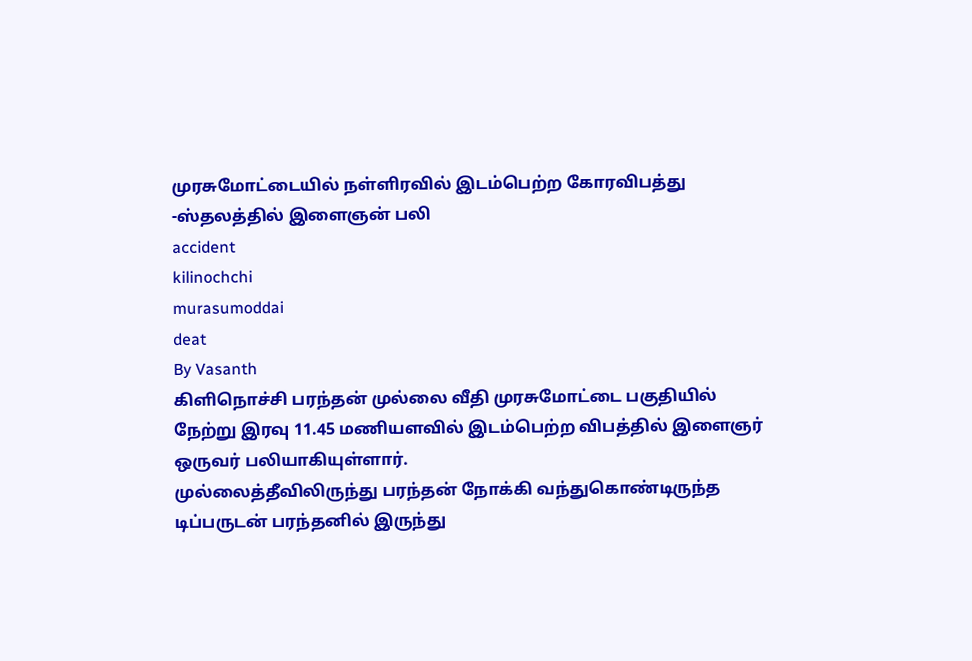முரசுமோட்டையில் நள்ளிரவில் இடம்பெற்ற கோரவிபத்து -ஸ்தலத்தில் இளைஞன் பலி
accident
kilinochchi
murasumoddai
deat
By Vasanth
கிளிநொச்சி பரந்தன் முல்லை வீதி முரசுமோட்டை பகுதியில் நேற்று இரவு 11.45 மணியளவில் இடம்பெற்ற விபத்தில் இளைஞர் ஒருவர் பலியாகியுள்ளார்.
முல்லைத்தீவிலிருந்து பரந்தன் நோக்கி வந்துகொண்டிருந்த டிப்பருடன் பரந்தனில் இருந்து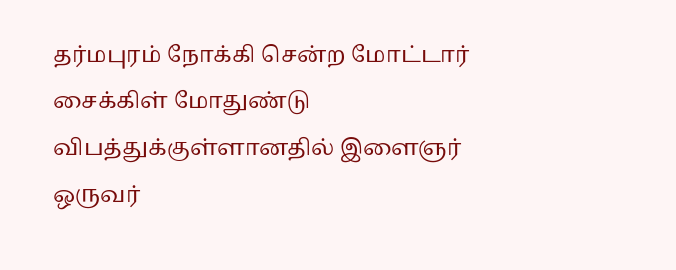தர்மபுரம் நோக்கி சென்ற மோட்டார் சைக்கிள் மோதுண்டு விபத்துக்குள்ளானதில் இளைஞர் ஒருவர்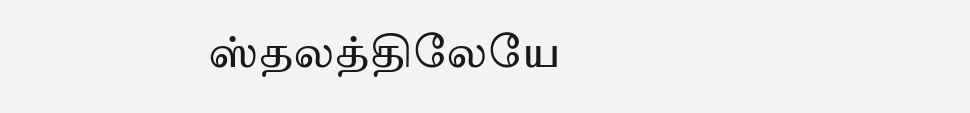ஸ்தலத்திலேயே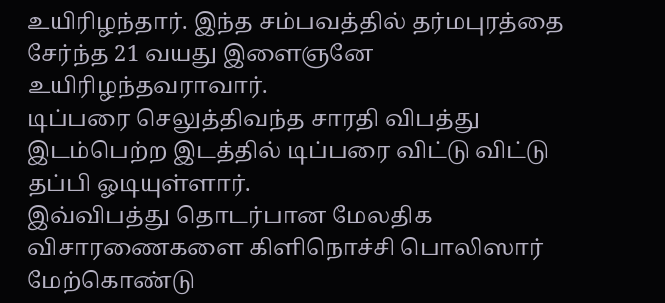உயிரிழந்தார். இந்த சம்பவத்தில் தர்மபுரத்தை சேர்ந்த 21 வயது இளைஞனே உயிரிழந்தவராவார்.
டிப்பரை செலுத்திவந்த சாரதி விபத்து இடம்பெற்ற இடத்தில் டிப்பரை விட்டு விட்டு தப்பி ஓடியுள்ளார்.
இவ்விபத்து தொடர்பான மேலதிக விசாரணைகளை கிளிநொச்சி பொலிஸார் மேற்கொண்டு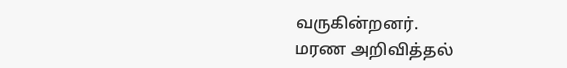வருகின்றனர்.
மரண அறிவித்தல்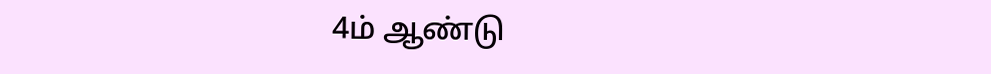4ம் ஆண்டு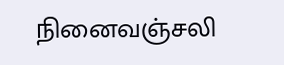நினைவஞ்சலி